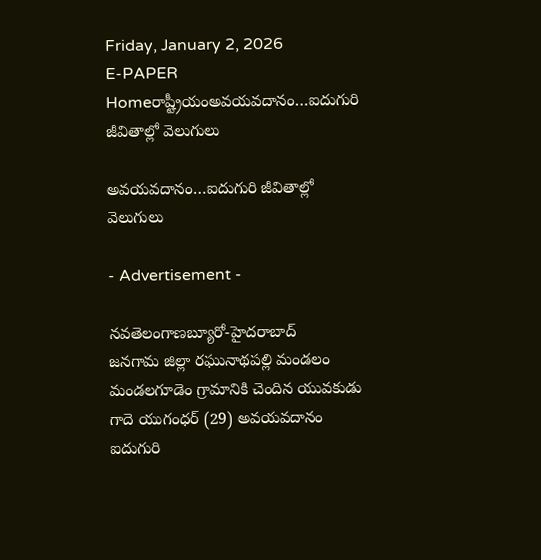Friday, January 2, 2026
E-PAPER
Homeరాష్ట్రీయంఅవయవదానం…ఐదుగురి జీవితాల్లో వెలుగులు

అవయవదానం…ఐదుగురి జీవితాల్లో వెలుగులు

- Advertisement -

నవతెలంగాణబ్యూరో-హైదరాబాద్‌
జనగామ జిల్లా రఘునాథపల్లి మండలం మండలగూడెం గ్రామానికి చెందిన యువకుడు గాదె యుగంధర్‌ (29) అవయవదానం ఐదుగురి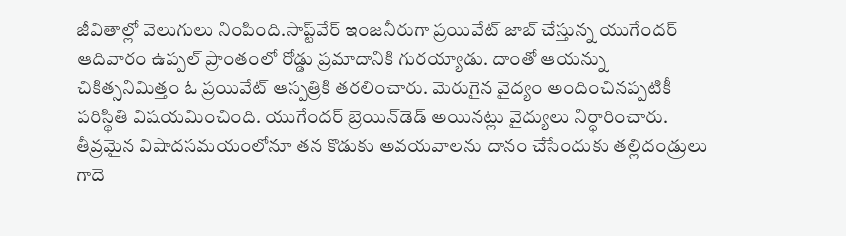జీవితాల్లో వెలుగులు నింపింది.సాప్ట్‌వేర్‌ ఇంజనీరుగా ప్రయివేట్‌ జాబ్‌ చేస్తున్న యుగేందర్‌ ఆదివారం ఉప్పల్‌ ప్రాంతంలో రోడ్డు ప్రమాదానికి గురయ్యాడు. దాంతో ఆయన్ను చికిత్సనిమిత్తం ఓ ప్రయివేట్‌ ఆస్పత్రికి తరలించారు. మెరుగైన వైద్యం అందించినప్పటికీ పరిస్థితి విషయమించింది. యుగేందర్‌ బ్రెయిన్‌డెడ్‌ అయినట్లు వైద్యులు నిర్ధారించారు. తీవ్రమైన విషాదసమయంలోనూ తన కొడుకు అవయవాలను దానం చేసేందుకు తల్లిదండ్రులు గాదె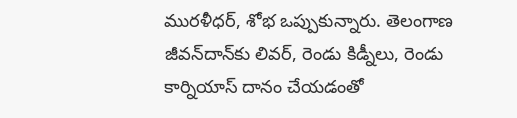మురళీధర్‌, శోభ ఒప్పుకున్నారు. తెలంగాణ జీవన్‌దాన్‌కు లివర్‌, రెండు కిడ్నీలు, రెండు కార్నియాస్‌ దానం చేయడంతో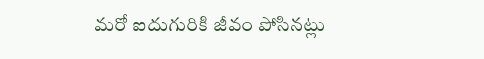మరో ఐదుగురికి జీవం పోసినట్లు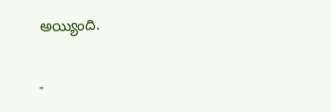అయ్యింది.

-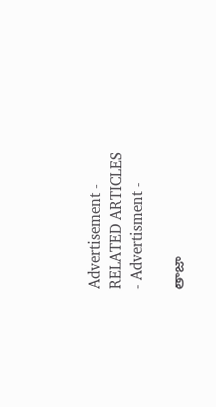Advertisement -
RELATED ARTICLES
- Advertisment -

తాజా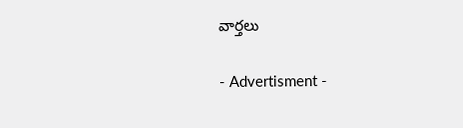వార్తలు

- Advertisment -